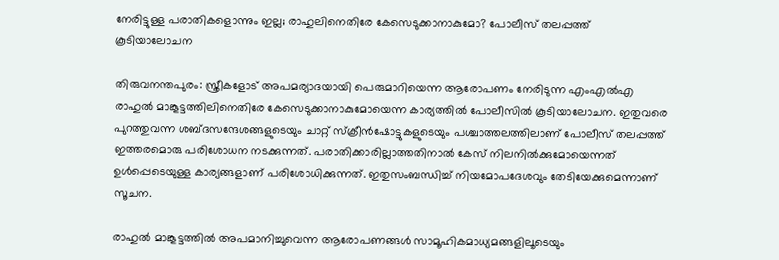നേരിട്ടുള്ള പരാതികളൊന്നും ഇല്ല; രാഹുലിനെതിരേ കേസെടുക്കാനാകുമോ? പോലീസ് തലപ്പത്ത് കൂടിയാലോചന

തിരുവനന്തപുരം: സ്ത്രീകളോട് അപമര്യാദയായി പെരുമാറിയെന്ന ആരോപണം നേരിടുന്ന എംഎല്‍എ രാഹുല്‍ മാങ്കൂട്ടത്തിലിനെതിരേ കേസെടുക്കാനാകുമോയെന്ന കാര്യത്തില്‍ പോലീസില്‍ കൂടിയാലോചന. ഇതുവരെ പുറത്തുവന്ന ശബ്ദസന്ദേശങ്ങളുടെയും ചാറ്റ് സ്‌ക്രീന്‍ഷോട്ടുകളുടെയും പശ്ചാത്തലത്തിലാണ് പോലീസ് തലപ്പത്ത് ഇത്തരമൊരു പരിശോധന നടക്കുന്നത്. പരാതിക്കാരില്ലാത്തതിനാല്‍ കേസ് നിലനില്‍ക്കുമോയെന്നത് ഉള്‍പ്പെടെയുള്ള കാര്യങ്ങളാണ് പരിശോധിക്കുന്നത്. ഇതുസംബന്ധിച്ച് നിയമോപദേശവും തേടിയേക്കുമെന്നാണ് സൂചന.

രാഹുല്‍ മാങ്കൂട്ടത്തില്‍ അപമാനിച്ചുവെന്ന ആരോപണങ്ങള്‍ സാമൂഹികമാധ്യമങ്ങളിലൂടെയും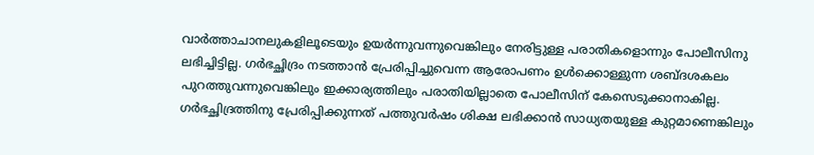വാര്‍ത്താചാനലുകളിലൂടെയും ഉയര്‍ന്നുവന്നുവെങ്കിലും നേരിട്ടുള്ള പരാതികളൊന്നും പോലീസിനു ലഭിച്ചിട്ടില്ല. ഗര്‍ഭച്ഛിദ്രം നടത്താന്‍ പ്രേരിപ്പിച്ചുവെന്ന ആരോപണം ഉള്‍ക്കൊള്ളുന്ന ശബ്ദശകലം പുറത്തുവന്നുവെങ്കിലും ഇക്കാര്യത്തിലും പരാതിയില്ലാതെ പോലീസിന് കേസെടുക്കാനാകില്ല. ഗര്‍ഭച്ഛിദ്രത്തിനു പ്രേരിപ്പിക്കുന്നത് പത്തുവര്‍ഷം ശിക്ഷ ലഭിക്കാന്‍ സാധ്യതയുള്ള കുറ്റമാണെങ്കിലും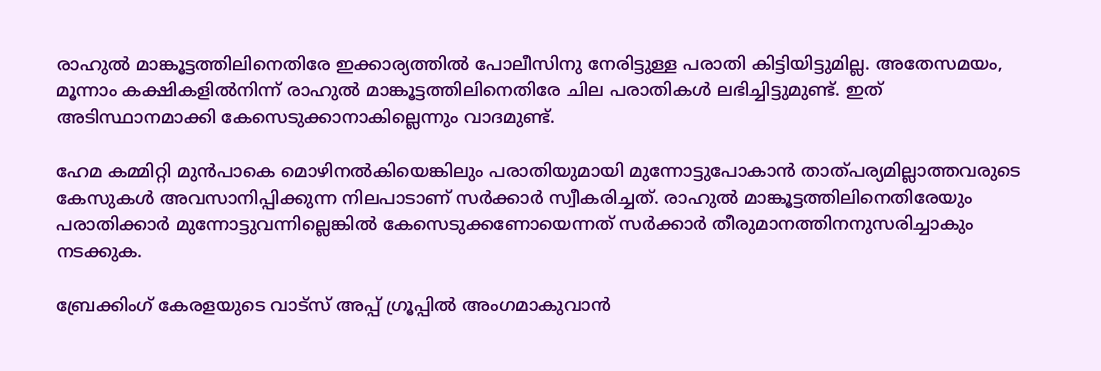രാഹുല്‍ മാങ്കൂട്ടത്തിലിനെതിരേ ഇക്കാര്യത്തില്‍ പോലീസിനു നേരിട്ടുള്ള പരാതി കിട്ടിയിട്ടുമില്ല. അതേസമയം, മൂന്നാം കക്ഷികളില്‍നിന്ന് രാഹുല്‍ മാങ്കൂട്ടത്തിലിനെതിരേ ചില പരാതികള്‍ ലഭിച്ചിട്ടുമുണ്ട്. ഇത് അടിസ്ഥാനമാക്കി കേസെടുക്കാനാകില്ലെന്നും വാദമുണ്ട്.

ഹേമ കമ്മിറ്റി മുന്‍പാകെ മൊഴിനല്‍കിയെങ്കിലും പരാതിയുമായി മുന്നോട്ടുപോകാന്‍ താത്പര്യമില്ലാത്തവരുടെ കേസുകള്‍ അവസാനിപ്പിക്കുന്ന നിലപാടാണ് സര്‍ക്കാര്‍ സ്വീകരിച്ചത്. രാഹുല്‍ മാങ്കൂട്ടത്തിലിനെതിരേയും പരാതിക്കാര്‍ മുന്നോട്ടുവന്നില്ലെങ്കില്‍ കേസെടുക്കണോയെന്നത് സര്‍ക്കാര്‍ തീരുമാനത്തിനനുസരിച്ചാകും നടക്കുക.

ബ്രേക്കിംഗ് കേരളയുടെ വാട്സ് അപ്പ് ഗ്രൂപ്പിൽ അംഗമാകുവാൻ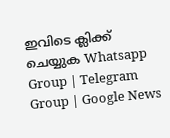ഇവിടെ ക്ലിക്ക് ചെയ്യുക Whatsapp Group | Telegram Group | Google News